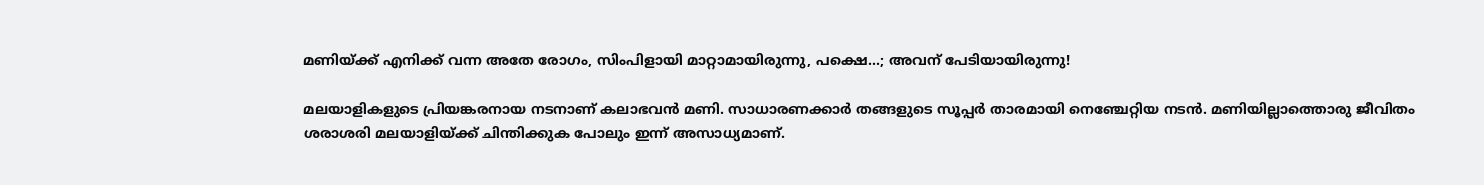മണിയ്ക്ക് എനിക്ക് വന്ന അതേ രോഗം, സിംപിളായി മാറ്റാമായിരുന്നു, പക്ഷെ...; അവന് പേടിയായിരുന്നു!

മലയാളികളുടെ പ്രിയങ്കരനായ നടനാണ് കലാഭവന്‍ മണി. സാധാരണക്കാര്‍ തങ്ങളുടെ സൂപ്പര്‍ താരമായി നെഞ്ചേറ്റിയ നടന്‍. മണിയില്ലാത്തൊരു ജീവിതം ശരാശരി മലയാളിയ്ക്ക് ചിന്തിക്കുക പോലും ഇന്ന് അസാധ്യമാണ്.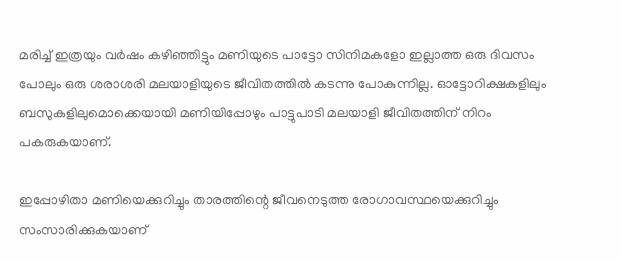മരിച്ച് ഇത്രയും വര്‍ഷം കഴിഞ്ഞിട്ടും മണിയുടെ പാട്ടോ സിനിമകളോ ഇല്ലാത്ത ഒരു ദിവസം പോലും ഒരു ശരാശരി മലയാളിയുടെ ജീവിതത്തില്‍ കടന്നു പോകുന്നില്ല. ഓട്ടോറിക്ഷകളിലും ബസുകളിലുമൊക്കെയായി മണിയിപ്പോഴും പാട്ടുപാടി മലയാളി ജീവിതത്തിന് നിറം പകരുകയാണ്.

ഇപ്പോഴിതാ മണിയെക്കുറിച്ചും താരത്തിന്റെ ജീവനെടുത്ത രോഗാവസ്ഥയെക്കുറിച്ചും സംസാരിക്കുകയാണ്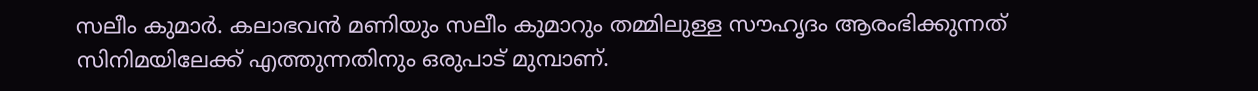സലീം കുമാര്‍. കലാഭവന്‍ മണിയും സലീം കുമാറും തമ്മിലുള്ള സൗഹൃദം ആരംഭിക്കുന്നത് സിനിമയിലേക്ക് എത്തുന്നതിനും ഒരുപാട് മുമ്പാണ്.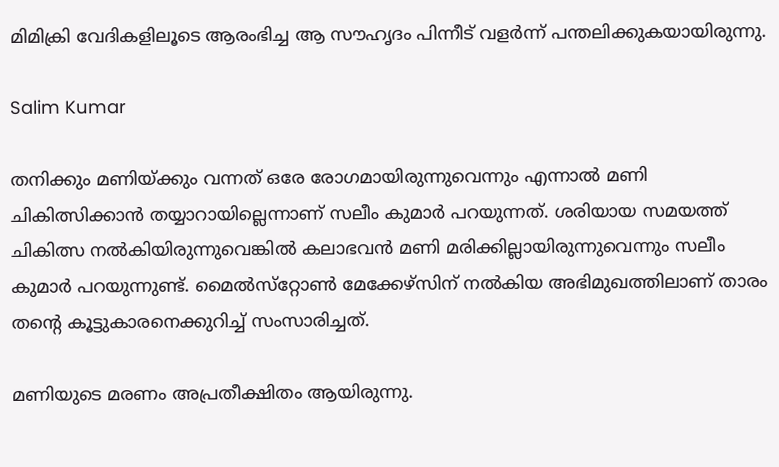മിമിക്രി വേദികളിലൂടെ ആരംഭിച്ച ആ സൗഹൃദം പിന്നീട് വളര്‍ന്ന് പന്തലിക്കുകയായിരുന്നു.

Salim Kumar

തനിക്കും മണിയ്ക്കും വന്നത് ഒരേ രോഗമായിരുന്നുവെന്നും എന്നാല്‍ മണി ചികിത്സിക്കാന്‍ തയ്യാറായില്ലെന്നാണ് സലീം കുമാര്‍ പറയുന്നത്. ശരിയായ സമയത്ത് ചികിത്സ നല്‍കിയിരുന്നുവെങ്കില്‍ കലാഭവന്‍ മണി മരിക്കില്ലായിരുന്നുവെന്നും സലീം കുമാര്‍ പറയുന്നുണ്ട്. മൈല്‍സ്‌റ്റോണ്‍ മേക്കേഴ്‌സിന് നല്‍കിയ അഭിമുഖത്തിലാണ് താരം തന്റെ കൂട്ടുകാരനെക്കുറിച്ച് സംസാരിച്ചത്.

മണിയുടെ മരണം അപ്രതീക്ഷിതം ആയിരുന്നു.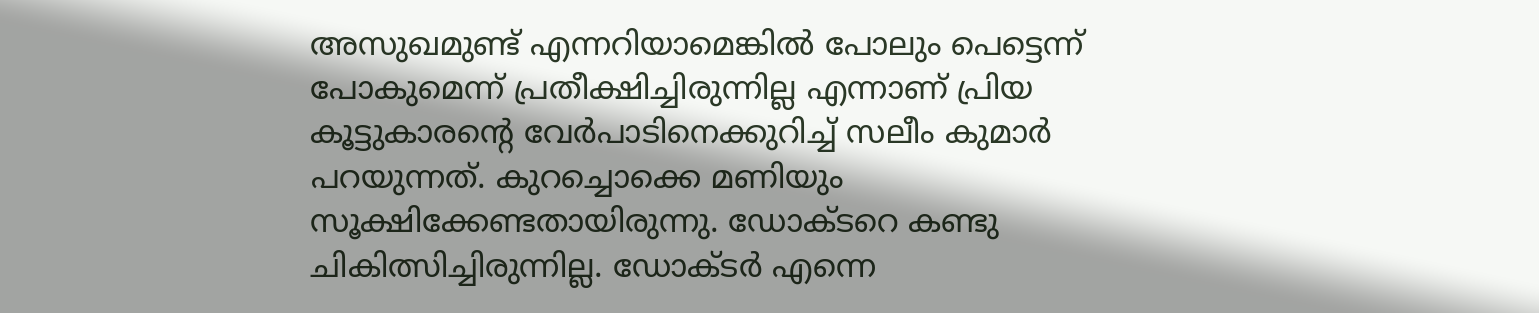അസുഖമുണ്ട് എന്നറിയാമെങ്കില്‍ പോലും പെട്ടെന്ന് പോകുമെന്ന് പ്രതീക്ഷിച്ചിരുന്നില്ല എന്നാണ് പ്രിയ കൂട്ടുകാരന്റെ വേര്‍പാടിനെക്കുറിച്ച് സലീം കുമാര്‍ പറയുന്നത്. കുറച്ചൊക്കെ മണിയും സൂക്ഷിക്കേണ്ടതായിരുന്നു. ഡോക്ടറെ കണ്ടു ചികിത്സിച്ചിരുന്നില്ല. ഡോക്ടര്‍ എന്നെ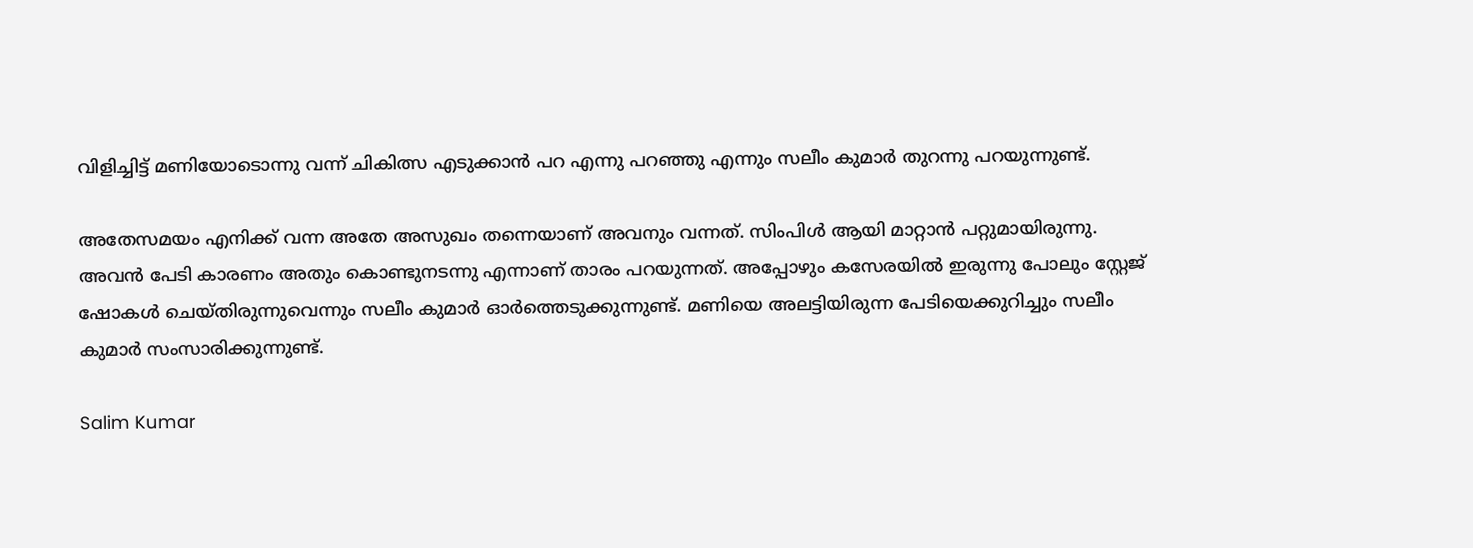വിളിച്ചിട്ട് മണിയോടൊന്നു വന്ന് ചികിത്സ എടുക്കാന്‍ പറ എന്നു പറഞ്ഞു എന്നും സലീം കുമാര്‍ തുറന്നു പറയുന്നുണ്ട്.

അതേസമയം എനിക്ക് വന്ന അതേ അസുഖം തന്നെയാണ് അവനും വന്നത്. സിംപിള്‍ ആയി മാറ്റാന്‍ പറ്റുമായിരുന്നു. അവന്‍ പേടി കാരണം അതും കൊണ്ടുനടന്നു എന്നാണ് താരം പറയുന്നത്. അപ്പോഴും കസേരയില്‍ ഇരുന്നു പോലും സ്റ്റേജ് ഷോകള്‍ ചെയ്തിരുന്നുവെന്നും സലീം കുമാര്‍ ഓര്‍ത്തെടുക്കുന്നുണ്ട്. മണിയെ അലട്ടിയിരുന്ന പേടിയെക്കുറിച്ചും സലീം കുമാര്‍ സംസാരിക്കുന്നുണ്ട്.

Salim Kumar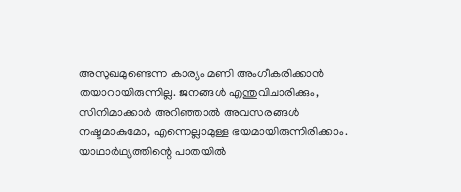അസുഖമുണ്ടെന്ന കാര്യം മണി അംഗീകരിക്കാന്‍ തയാറായിരുന്നില്ല. ജനങ്ങള്‍ എന്തുവിചാരിക്കും, സിനിമാക്കാര്‍ അറിഞ്ഞാല്‍ അവസരങ്ങള്‍ നഷ്ടമാകുമോ, എന്നെല്ലാമുള്ള ഭയമായിരുന്നിരിക്കാം. യാഥാര്‍ഥ്യത്തിന്റെ പാതയില്‍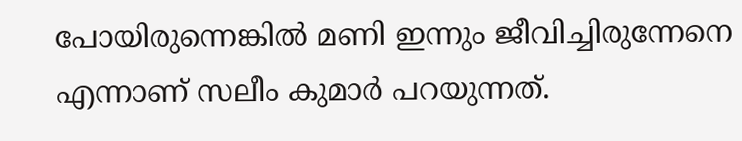പോയിരുന്നെങ്കില്‍ മണി ഇന്നും ജീവിച്ചിരുന്നേനെ എന്നാണ് സലീം കുമാര്‍ പറയുന്നത്.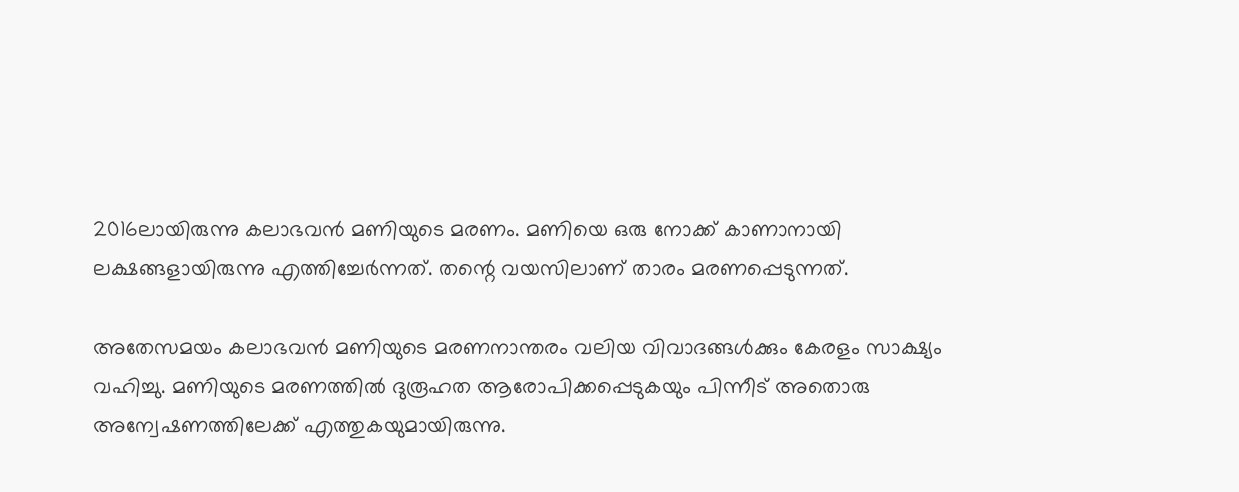2016ലായിരുന്നു കലാഭവന്‍ മണിയുടെ മരണം. മണിയെ ഒരു നോക്ക് കാണാനായി ലക്ഷങ്ങളായിരുന്നു എത്തിച്ചേര്‍ന്നത്. തന്റെ വയസിലാണ് താരം മരണപ്പെടുന്നത്.

അതേസമയം കലാഭവന്‍ മണിയുടെ മരണനാന്തരം വലിയ വിവാദങ്ങള്‍ക്കും കേരളം സാക്ഷ്യം വഹിച്ചു. മണിയുടെ മരണത്തില്‍ ദുരൂഹത ആരോപിക്കപ്പെടുകയും പിന്നീട് അതൊരു അന്വേഷണത്തിലേക്ക് എത്തുകയുമായിരുന്നു.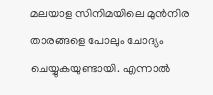മലയാള സിനിമയിലെ മുന്‍നിര താരങ്ങളെ പോലും ചോദ്യം ചെയ്യുകയുണ്ടായി. എന്നാല്‍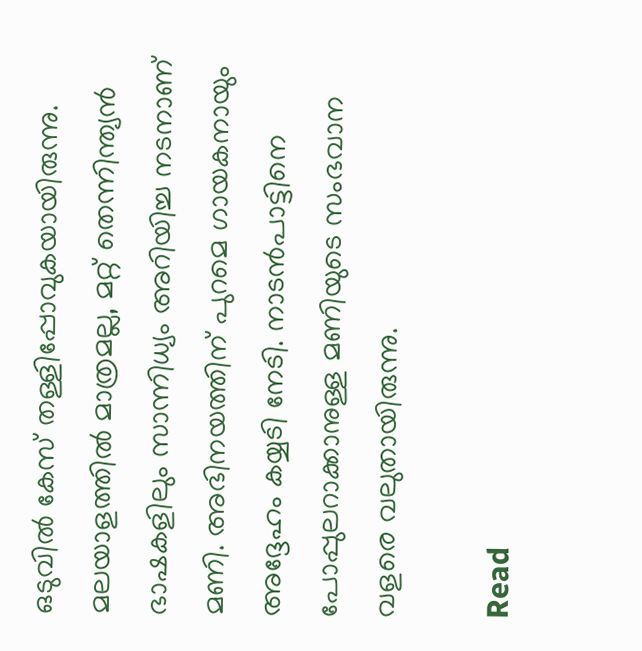ഒടുവില്‍ കേസ് തള്ളിപ്പോവുകയായിരുന്നു. മലയാളത്തില്‍ മാത്രമല്ല, മറ്റ് തെന്നിന്ത്യന്‍ ഭാഷകളിലും സാന്നിധ്യം അറിയിച്ച നടനാണ് മണി. അഭിനയത്തിന് പുറമെ ഗായകനായും അദ്ദേഹം കയ്യടി നേടി. നാടന്‍പാട്ടിനെ പോപ്പുലറാക്കാനുള്ള മണിയുടെ സംഭവാന വളരെ വലുതായിരുന്നു.

Read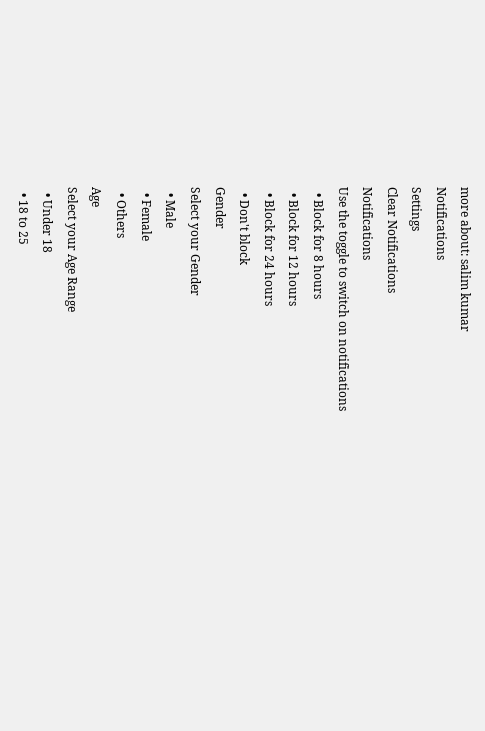more about: salim kumar
Notifications
Settings
Clear Notifications
Notifications
Use the toggle to switch on notifications
  • Block for 8 hours
  • Block for 12 hours
  • Block for 24 hours
  • Don't block
Gender
Select your Gender
  • Male
  • Female
  • Others
Age
Select your Age Range
  • Under 18
  • 18 to 25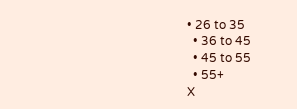• 26 to 35
  • 36 to 45
  • 45 to 55
  • 55+
X